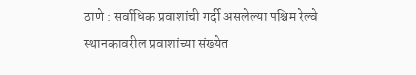ठाणे : सर्वाधिक प्रवाशांची गर्दी असलेल्या पश्चिम रेल्वे स्थानकावरील प्रवाशांच्या संख्येत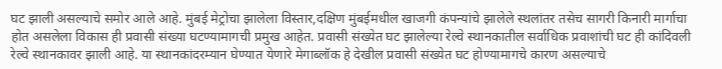घट झाली असल्याचे समोर आले आहे. मुंबई मेट्रोचा झालेला विस्तार,दक्षिण मुंबईमधील खाजगी कंपन्यांचे झालेले स्थलांतर तसेच सागरी किनारी मार्गाचा होत असलेला विकास ही प्रवासी संख्या घटण्यामागची प्रमुख आहेत. प्रवासी संख्येत घट झालेल्या रेल्वे स्थानकातील सर्वाधिक प्रवाशांची घट ही कांदिवली रेल्वे स्थानकावर झाली आहे. या स्थानकांदरम्यान घेण्यात येणारे मेगाब्लॉक हे देखील प्रवासी संख्येत घट होण्यामागचे कारण असल्याचे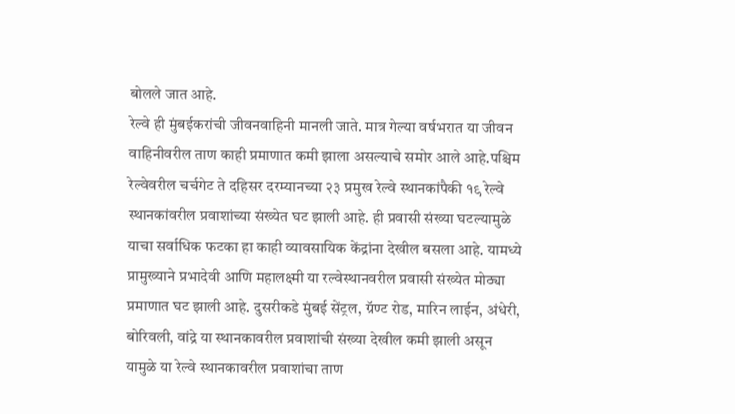बोलले जात आहे.
रेल्वे ही मुंबईकरांची जीवनवाहिनी मानली जाते. मात्र गेल्या वर्षभरात या जीवन वाहिनीवरील ताण काही प्रमाणात कमी झाला असल्याचे समोर आले आहे.पश्चिम रेल्वेवरील चर्चगेट ते दहिसर दरम्यानच्या २३ प्रमुख रेल्वे स्थानकांपैकी १९ रेल्वे स्थानकांवरील प्रवाशांच्या संख्येत घट झाली आहे. ही प्रवासी संख्या घटल्यामुळे याचा सर्वाधिक फटका हा काही व्यावसायिक केंद्रांना देखील बसला आहे. यामध्ये प्रामुख्याने प्रभादेवी आणि महालक्ष्मी या रल्वेस्थानवरील प्रवासी संख्येत मोठ्या प्रमाणात घट झाली आहे. दुसरीकडे मुंबई सेंट्रल, ग्रॅण्ट रोड, मारिन लाईन, अंधेरी, बोरिवली, वांद्रे या स्थानकावरील प्रवाशांची संख्या देखील कमी झाली असून यामुळे या रेल्वे स्थानकावरील प्रवाशांचा ताण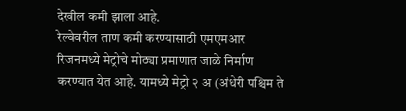देखील कमी झाला आहे.
रेल्वेवरील ताण कमी करण्यासाठी एमएमआर रिजनमध्ये मेट्रोचे मोठ्या प्रमाणात जाळे निर्माण करण्यात येत आहे. यामध्ये मेट्रो २ अ (अंधेरी पश्चिम ते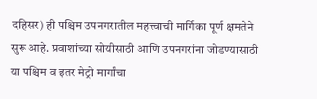दहिसर) ही पश्चिम उपनगरातील महत्त्वाची मार्गिका पूर्ण क्षमतेने सुरू आहे. प्रवाशांच्या सोयीसाठी आणि उपनगरांना जोडण्यासाठी या पश्चिम व इतर मेट्रो मार्गांचा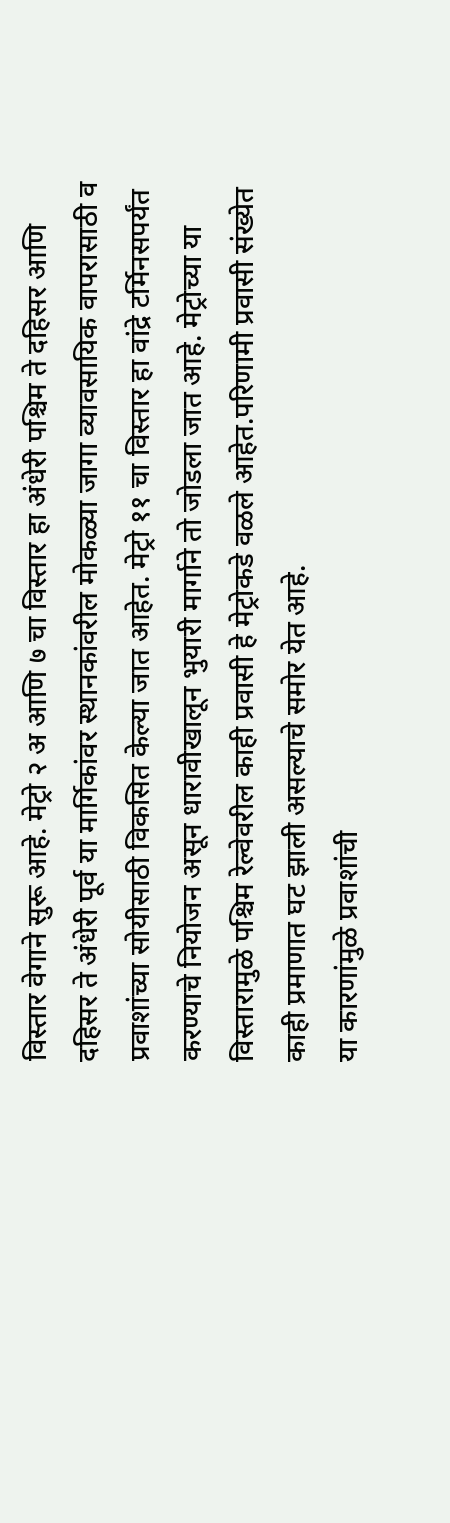विस्तार वेगाने सुरू आहे. मेट्रो २ अ आणि ७ चा विस्तार हा अंधेरी पश्चिम ते दहिसर आणि दहिसर ते अंधेरी पूर्व या मार्गिकांवर स्थानकांवरील मोकळ्या जागा व्यावसायिक वापरासाठी व प्रवाशांच्या सोयीसाठी विकसित केल्या जात आहेत. मेट्रो ११ चा विस्तार हा वांद्रे टर्मिनसपर्यंत करण्याचे नियोजन असून धारावीखालून भुयारी मार्गाने तो जोडला जात आहे. मेट्रोच्या या विस्तारामुळे पश्चिम रेल्वेवरील काही प्रवासी हे मेट्रोकडे वळले आहेत.परिणामी प्रवासी संख्येत काही प्रमाणात घट झाली असल्याचे समोर येत आहे.
या कारणांमुळे प्रवाशांची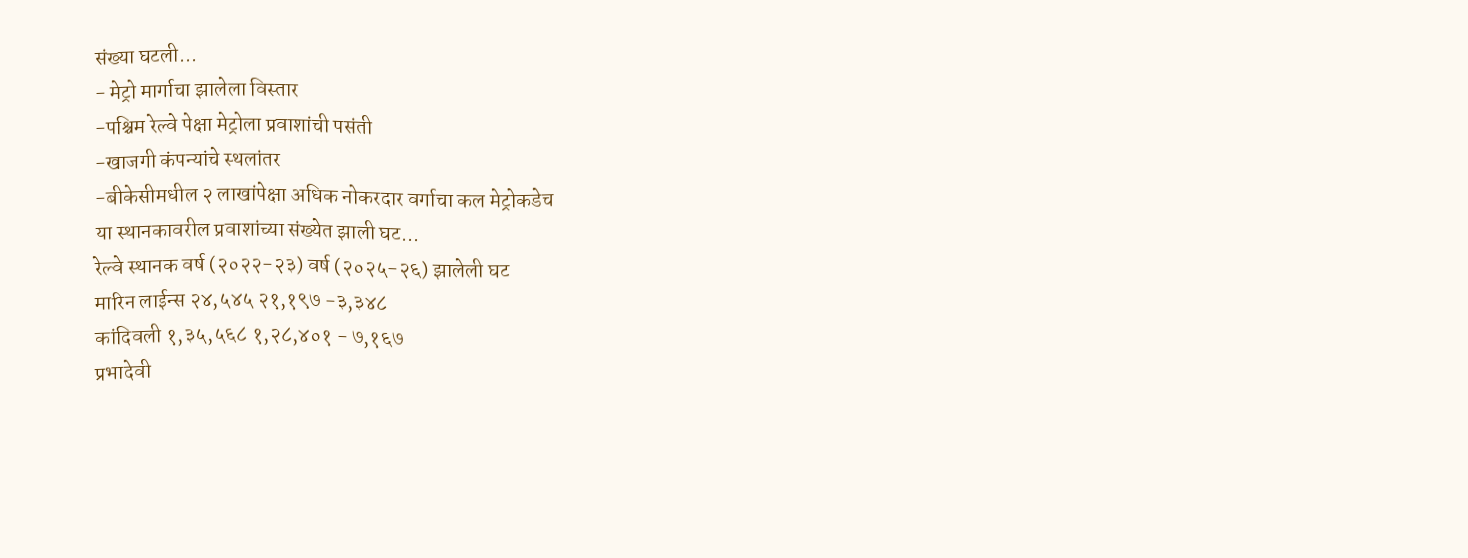संख्या घटली...
- मेट्रो मार्गाचा झालेला विस्तार
-पश्चिम रेल्वे पेक्षा मेट्रोला प्रवाशांची पसंती
-खाजगी कंपन्यांचे स्थलांतर
-बीकेसीमधील २ लाखांपेक्षा अधिक नोकरदार वर्गाचा कल मेट्रोकडेच
या स्थानकावरील प्रवाशांच्या संख्येत झाली घट...
रेल्वे स्थानक वर्ष (२०२२-२३) वर्ष (२०२५-२६) झालेली घट
मारिन लाईन्स २४,५४५ २१,१९७ -३,३४८
कांदिवली १,३५,५६८ १,२८,४०१ - ७,१६७
प्रभादेवी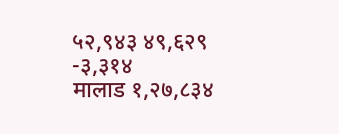५२,९४३ ४९,६२९ -३,३१४
मालाड १,२७,८३४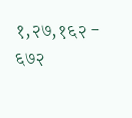१,२७,१६२ - ६७२